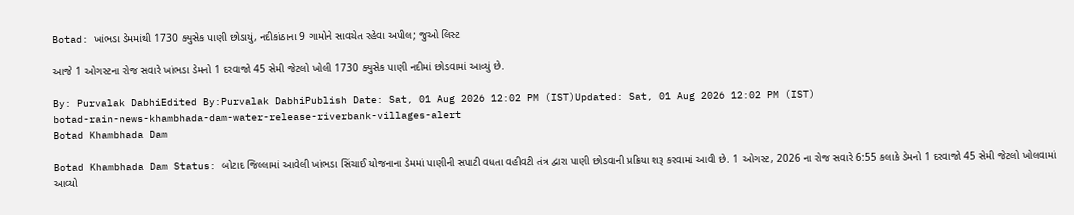Botad: ખાંભડા ડેમમાંથી 1730 ક્યુસેક પાણી છોડાયું, નદીકાંઠાના 9 ગામોને સાવચેત રહેવા અપીલ; જુઓ લિસ્ટ

આજે 1 ઓગસ્ટના રોજ સવારે ખાંભડા ડેમનો 1 દરવાજો 45 સેમી જેટલો ખોલી 1730 ક્યુસેક પાણી નદીમાં છોડવામાં આવ્યું છે.

By: Purvalak DabhiEdited By:Purvalak DabhiPublish Date: Sat, 01 Aug 2026 12:02 PM (IST)Updated: Sat, 01 Aug 2026 12:02 PM (IST)
botad-rain-news-khambhada-dam-water-release-riverbank-villages-alert
Botad Khambhada Dam

Botad Khambhada Dam Status: બોટાદ જિલ્લામાં આવેલી ખાંભડા સિંચાઈ યોજનાના ડેમમાં પાણીની સપાટી વધતા વહીવટી તંત્ર દ્વારા પાણી છોડવાની પ્રક્રિયા શરૂ કરવામાં આવી છે. 1 ઓગસ્ટ, 2026 ના રોજ સવારે 6:55 કલાકે ડેમનો 1 દરવાજો 45 સેમી જેટલો ખોલવામાં આવ્યો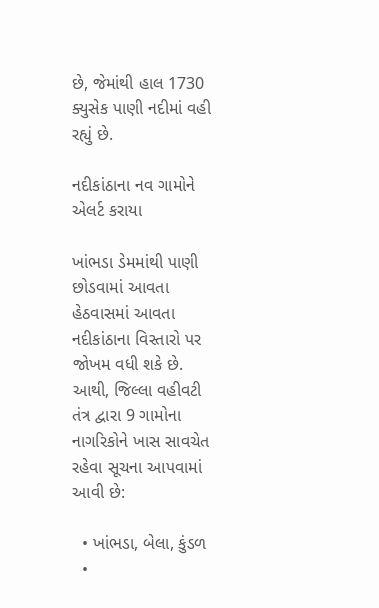છે, જેમાંથી હાલ 1730 ક્યુસેક પાણી નદીમાં વહી રહ્યું છે.

નદીકાંઠાના નવ ગામોને એલર્ટ કરાયા

ખાંભડા ડેમમાંથી પાણી છોડવામાં આવતા હેઠવાસમાં આવતા નદીકાંઠાના વિસ્તારો પર જોખમ વધી શકે છે. આથી, જિલ્લા વહીવટી તંત્ર દ્વારા 9 ગામોના નાગરિકોને ખાસ સાવચેત રહેવા સૂચના આપવામાં આવી છે:

  • ખાંભડા, બેલા, કુંડળ
  •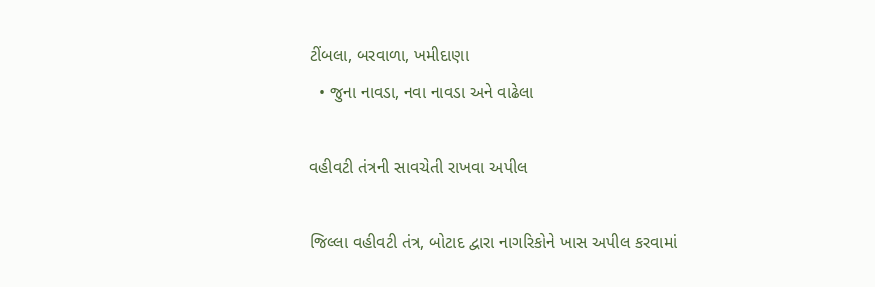ટીંબલા, બરવાળા, ખમીદાણા
  • જુના નાવડા, નવા નાવડા અને વાઢેલા

વહીવટી તંત્રની સાવચેતી રાખવા અપીલ

જિલ્લા વહીવટી તંત્ર, બોટાદ દ્વારા નાગરિકોને ખાસ અપીલ કરવામાં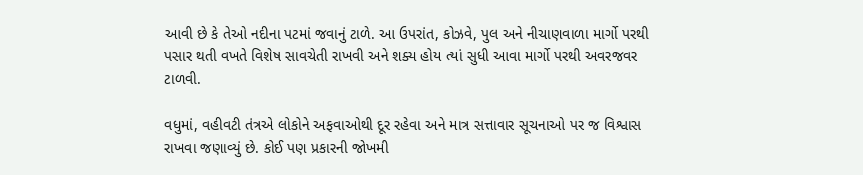આવી છે કે તેઓ નદીના પટમાં જવાનું ટાળે. આ ઉપરાંત, કોઝવે, પુલ અને નીચાણવાળા માર્ગો પરથી પસાર થતી વખતે વિશેષ સાવચેતી રાખવી અને શક્ય હોય ત્યાં સુધી આવા માર્ગો પરથી અવરજવર ટાળવી.

વધુમાં, વહીવટી તંત્રએ લોકોને અફવાઓથી દૂર રહેવા અને માત્ર સત્તાવાર સૂચનાઓ પર જ વિશ્વાસ રાખવા જણાવ્યું છે. કોઈ પણ પ્રકારની જોખમી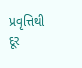પ્રવૃત્તિથી દૂર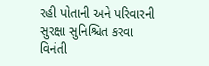રહી પોતાની અને પરિવારની સુરક્ષા સુનિશ્ચિત કરવા વિનંતી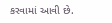કરવામાં આવી છે.